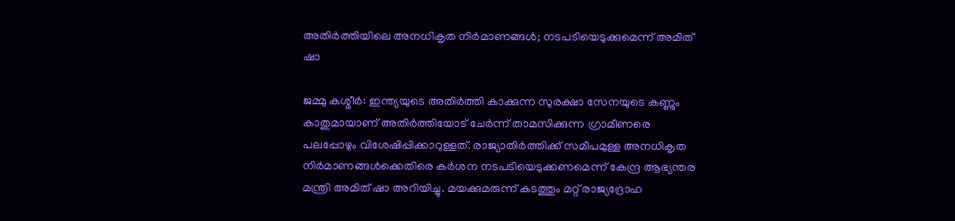അതിർത്തിയിലെ അനധികൃത നിർമാണങ്ങൾ; നടപടിയെടുക്കുമെന്ന് അമിത് ഷാ

ജമ്മു കശ്മീർ: ഇന്ത്യയുടെ അതിർത്തി കാക്കുന്ന സുരക്ഷാ സേനയുടെ കണ്ണും കാതുമായാണ് അതിർത്തിയോട് ചേർന്ന് താമസിക്കുന്ന ഗ്രാമീണരെ പലപ്പോഴും വിശേഷിപ്പിക്കാറുള്ളത്. രാജ്യാതിർത്തിക്ക് സമീപമുള്ള അനധികൃത നിർമാണങ്ങൾക്കെതിരെ കർശന നടപടിയെടുക്കണമെന്ന് കേന്ദ്ര ആഭ്യന്തര മന്ത്രി അമിത് ഷാ അറിയിച്ചു. മയക്കുമരുന്ന് കടത്തും മറ്റ് രാജ്യദ്രോഹ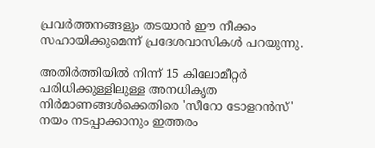പ്രവർത്തനങ്ങളും തടയാൻ ഈ നീക്കം സഹായിക്കുമെന്ന് പ്രദേശവാസികൾ പറയുന്നു.

അതിർത്തിയിൽ നിന്ന് 15 കിലോമീറ്റർ പരിധിക്കുള്ളിലുള്ള അനധികൃത നിർമാണങ്ങൾക്കെതിരെ 'സീറോ ടോളറൻസ്' നയം നടപ്പാക്കാനും ഇത്തരം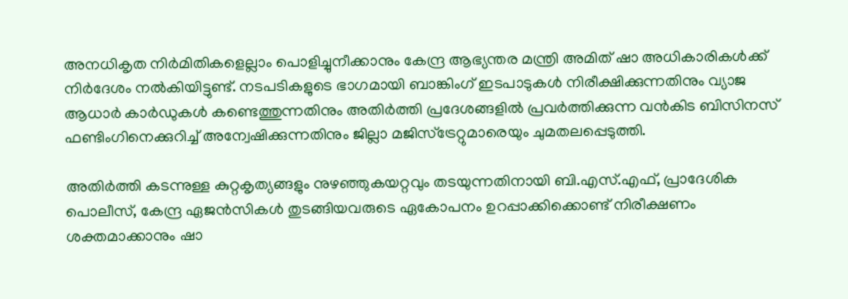അനധികൃത നിർമിതികളെല്ലാം പൊളിച്ചുനീക്കാനും കേന്ദ്ര ആഭ്യന്തര മന്ത്രി അമിത് ഷാ അധികാരികൾക്ക് നിർദേശം നൽകിയിട്ടുണ്ട്. നടപടികളുടെ ഭാഗമായി ബാങ്കിംഗ് ഇടപാടുകൾ നിരീക്ഷിക്കുന്നതിനും വ്യാജ ആധാർ കാർഡുകൾ കണ്ടെത്തുന്നതിനും അതിർത്തി പ്രദേശങ്ങളിൽ പ്രവർത്തിക്കുന്ന വൻകിട ബിസിനസ് ഫണ്ടിംഗിനെക്കുറിച്ച് അന്വേഷിക്കുന്നതിനും ജില്ലാ മജിസ്‌ട്രേറ്റുമാരെയും ചുമതലപ്പെടുത്തി.

അതിർത്തി കടന്നുള്ള കുറ്റകൃത്യങ്ങളും നുഴഞ്ഞുകയറ്റവും തടയുന്നതിനായി ബി.എസ്.എഫ്, പ്രാദേശിക പൊലീസ്, കേന്ദ്ര ഏജൻസികൾ തുടങ്ങിയവരുടെ ഏകോപനം ഉറപ്പാക്കിക്കൊണ്ട് നിരീക്ഷണം ശക്തമാക്കാനും ഷാ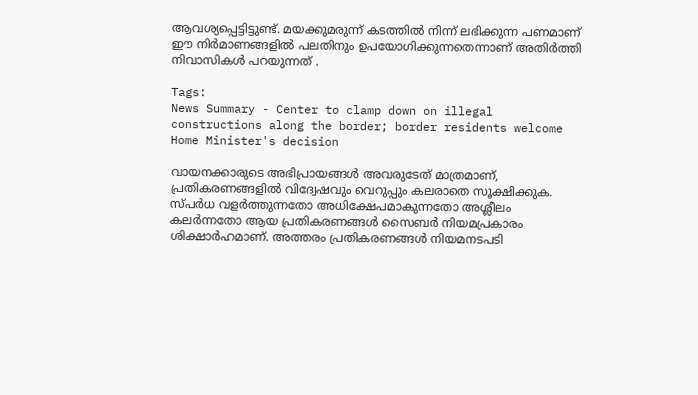ആവശ്യപ്പെട്ടിട്ടുണ്ട്. മയക്കുമരുന്ന് കടത്തിൽ നിന്ന് ലഭിക്കുന്ന പണമാണ് ഈ നിർമാണങ്ങളിൽ പലതിനും ഉപയോഗിക്കുന്നതെന്നാണ് അതിർത്തി നിവാസികൾ പറയുന്നത് .

Tags:
News Summary - Center to clamp down on illegal constructions along the border; border residents welcome Home Minister's decision

വായനക്കാരുടെ അഭിപ്രായങ്ങള്‍ അവരുടേത് മാത്രമാണ്, പ്രതികരണങ്ങളിൽ വിദ്വേഷവും വെറുപ്പും കലരാതെ സൂക്ഷിക്കുക. സ്പർധ വളർത്തുന്നതോ അധിക്ഷേപമാകുന്നതോ അശ്ലീലം കലർന്നതോ ആയ പ്രതികരണങ്ങൾ സൈബർ നിയമപ്രകാരം ശിക്ഷാർഹമാണ്. അത്തരം പ്രതികരണങ്ങൾ നിയമനടപടി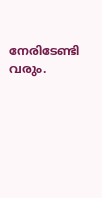നേരിടേണ്ടി വരും.